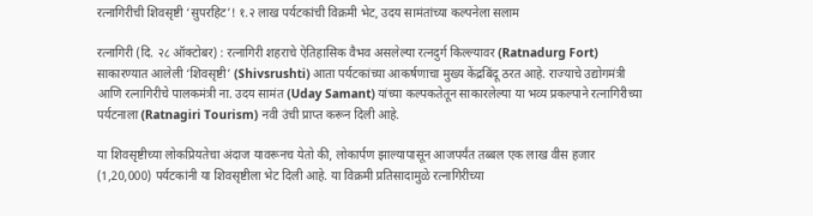रत्नागिरीची शिवसृष्टी ‘सुपरहिट’! १.२ लाख पर्यटकांची विक्रमी भेट, उदय सामंतांच्या कल्पनेला सलाम

रत्नागिरी (दि. २८ ऑक्टोबर) : रत्नागिरी शहराचे ऐतिहासिक वैभव असलेल्या रत्नदुर्ग किल्ल्यावर (Ratnadurg Fort) साकारण्यात आलेली ‘शिवसृष्टी’ (Shivsrushti) आता पर्यटकांच्या आकर्षणाचा मुख्य केंद्रबिंदू ठरत आहे. राज्याचे उद्योगमंत्री आणि रत्नागिरीचे पालकमंत्री ना. उदय सामंत (Uday Samant) यांच्या कल्पकतेतून साकारलेल्या या भव्य प्रकल्पाने रत्नागिरीच्या पर्यटनाला (Ratnagiri Tourism) नवी उंची प्राप्त करून दिली आहे.

या शिवसृष्टीच्या लोकप्रियतेचा अंदाज यावरूनच येतो की, लोकार्पण झाल्यापासून आजपर्यंत तब्बल एक लाख वीस हजार (1,20,000) पर्यटकांनी या शिवसृष्टीला भेट दिली आहे. या विक्रमी प्रतिसादामुळे रत्नागिरीच्या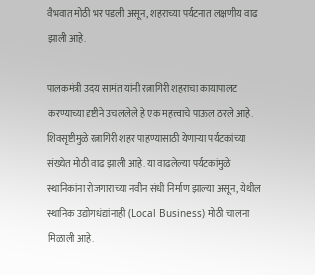वैभवात मोठी भर पडली असून, शहराच्या पर्यटनात लक्षणीय वाढ झाली आहे.

पालकमंत्री उदय सामंत यांनी रत्नागिरी शहराचा कायापालट करण्याच्या दृष्टीने उचललेले हे एक महत्त्वाचे पाऊल ठरले आहे. शिवसृष्टीमुळे रत्नागिरी शहर पाहण्यासाठी येणाऱ्या पर्यटकांच्या संख्येत मोठी वाढ झाली आहे. या वाढलेल्या पर्यटकांमुळे स्थानिकांना रोजगाराच्या नवीन संधी निर्माण झाल्या असून, येथील स्थानिक उद्योगधंद्यांनाही (Local Business) मोठी चालना मिळाली आहे.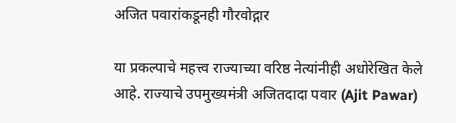अजित पवारांकडूनही गौरवोद्गार

या प्रकल्पाचे महत्त्व राज्याच्या वरिष्ठ नेत्यांनीही अधोरेखित केले आहे. राज्याचे उपमुख्यमंत्री अजितदादा पवार (Ajit Pawar)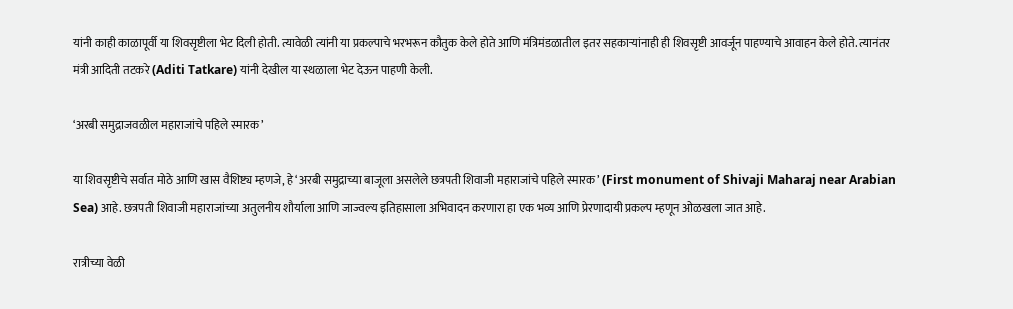यांनी काही काळापूर्वी या शिवसृष्टीला भेट दिली होती. त्यावेळी त्यांनी या प्रकल्पाचे भरभरून कौतुक केले होते आणि मंत्रिमंडळातील इतर सहकाऱ्यांनाही ही शिवसृष्टी आवर्जून पाहण्याचे आवाहन केले होते. त्यानंतर मंत्री आदिती तटकरे (Aditi Tatkare) यांनी देखील या स्थळाला भेट देऊन पाहणी केली.

‘अरबी समुद्राजवळील महाराजांचे पहिले स्मारक’

या शिवसृष्टीचे सर्वात मोठे आणि खास वैशिष्ट्य म्हणजे, हे ‘अरबी समुद्राच्या बाजूला असलेले छत्रपती शिवाजी महाराजांचे पहिले स्मारक’ (First monument of Shivaji Maharaj near Arabian Sea) आहे. छत्रपती शिवाजी महाराजांच्या अतुलनीय शौर्याला आणि जाज्वल्य इतिहासाला अभिवादन करणारा हा एक भव्य आणि प्रेरणादायी प्रकल्प म्हणून ओळखला जात आहे.

रात्रीच्या वेळी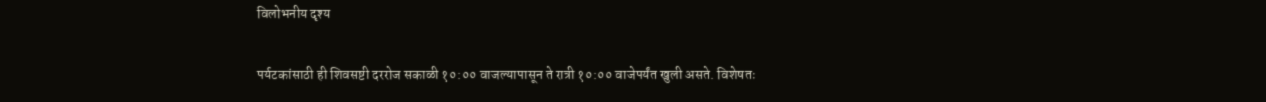विलोभनीय दृश्य

पर्यटकांसाठी ही शिवसष्टी दररोज सकाळी १०:०० वाजल्यापासून ते रात्री १०:०० वाजेपर्यंत खुली असते. विशेषतः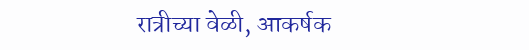रात्रीच्या वेळी, आकर्षक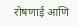रोषणाई आणि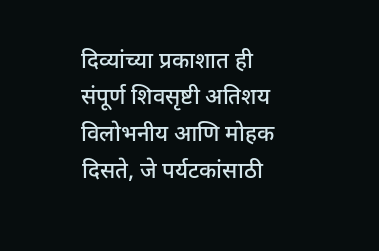दिव्यांच्या प्रकाशात ही संपूर्ण शिवसृष्टी अतिशय विलोभनीय आणि मोहक दिसते, जे पर्यटकांसाठी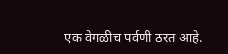एक वेगळीच पर्वणी ठरत आहे.